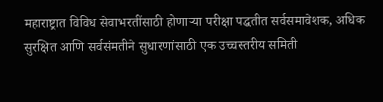महाराष्ट्रात विविध सेवाभरतींसाठी होणाऱ्या परीक्षा पद्धतीत सर्वसमावेशक, अधिक सुरक्षित आणि सर्वसंमतीने सुधारणांसाठी एक उच्चस्तरीय समिती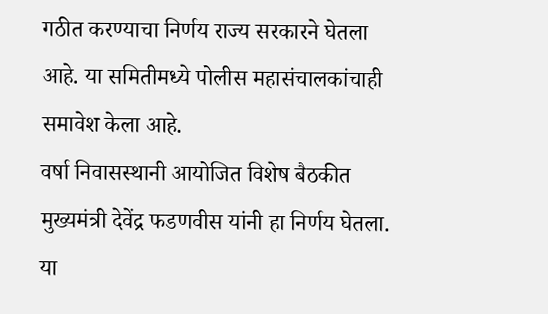गठीत करण्याचा निर्णय राज्य सरकारने घेतला आहे. या समितीमध्ये पोलीस महासंचालकांचाही समावेश केला आहे.
वर्षा निवासस्थानी आयोजित विशेष बैठकीत मुख्यमंत्री देवेंद्र फडणवीस यांनी हा निर्णय घेतला. या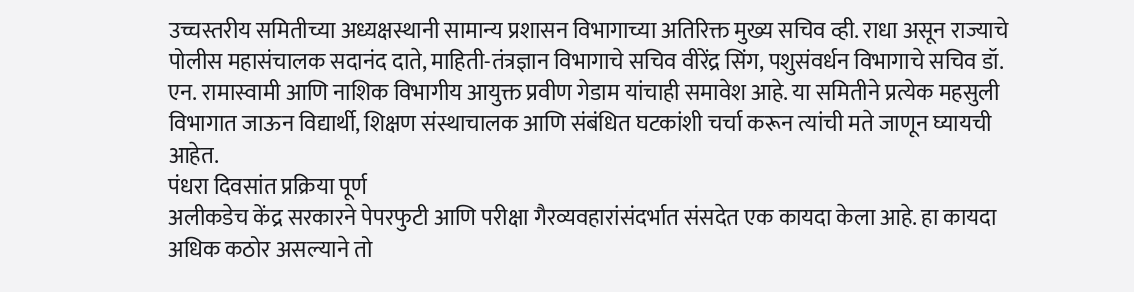उच्चस्तरीय समितीच्या अध्यक्षस्थानी सामान्य प्रशासन विभागाच्या अतिरिक्त मुख्य सचिव व्ही. राधा असून राज्याचे पोलीस महासंचालक सदानंद दाते, माहिती-तंत्रज्ञान विभागाचे सचिव वीरेंद्र सिंग, पशुसंवर्धन विभागाचे सचिव डॉ. एन. रामास्वामी आणि नाशिक विभागीय आयुक्त प्रवीण गेडाम यांचाही समावेश आहे. या समितीने प्रत्येक महसुली विभागात जाऊन विद्यार्थी, शिक्षण संस्थाचालक आणि संबंधित घटकांशी चर्चा करून त्यांची मते जाणून घ्यायची आहेत.
पंधरा दिवसांत प्रक्रिया पूर्ण
अलीकडेच केंद्र सरकारने पेपरफुटी आणि परीक्षा गैरव्यवहारांसंदर्भात संसदेत एक कायदा केला आहे. हा कायदा अधिक कठोर असल्याने तो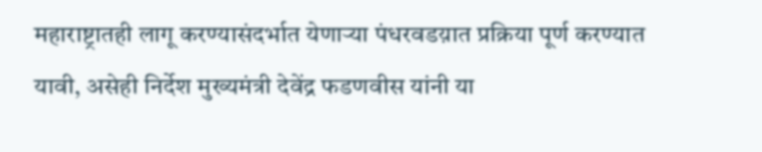महाराष्ट्रातही लागू करण्यासंदर्भात येणाऱ्या पंधरवडय़ात प्रक्रिया पूर्ण करण्यात यावी, असेही निर्देश मुख्यमंत्री देवेंद्र फडणवीस यांनी या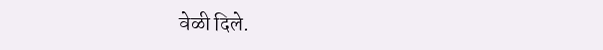वेळी दिले.